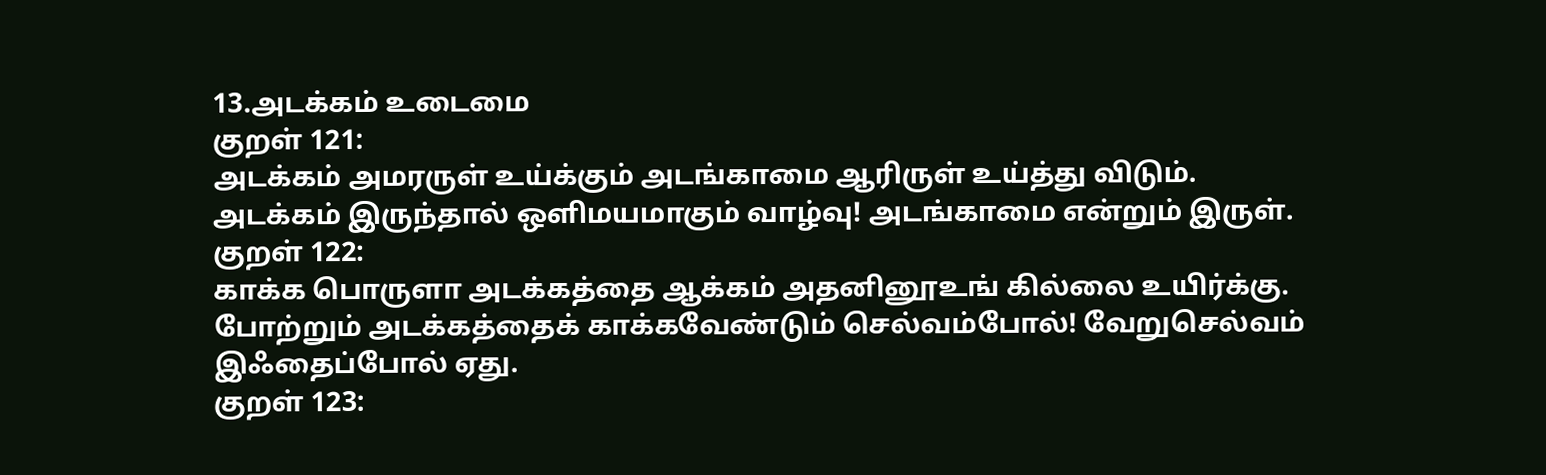13.அடக்கம் உடைமை
குறள் 121:
அடக்கம் அமரருள் உய்க்கும் அடங்காமை ஆரிருள் உய்த்து விடும்.
அடக்கம் இருந்தால் ஒளிமயமாகும் வாழ்வு! அடங்காமை என்றும் இருள்.
குறள் 122:
காக்க பொருளா அடக்கத்தை ஆக்கம் அதனினூஉங் கில்லை உயிர்க்கு.
போற்றும் அடக்கத்தைக் காக்கவேண்டும் செல்வம்போல்! வேறுசெல்வம் இஃதைப்போல் ஏது.
குறள் 123: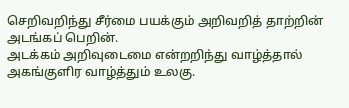செறிவறிந்து சீர்மை பயக்கும் அறிவறித் தாற்றின் அடங்கப் பெறின்.
அடக்கம் அறிவுடைமை என்றறிந்து வாழ்த்தால் அகங்குளிர வாழ்த்தும் உலகு.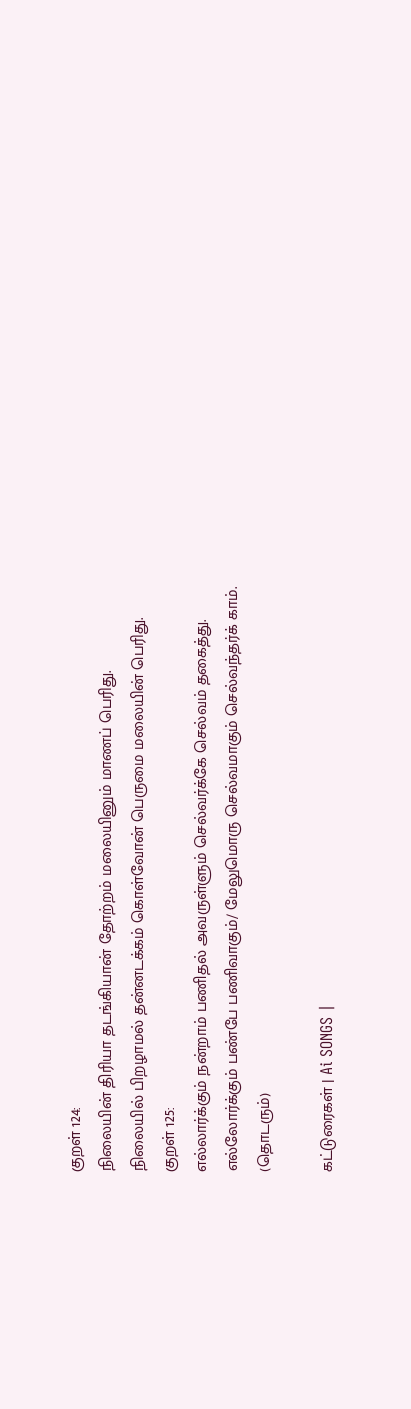குறள் 124:
நிலையின் திரியா தடங்கியான் தோற்றம் மலையினும் மாணப் பெரிது.
நிலையில் பிறழாமல் தன்னடக்கம் கொள்வோன் பெருமை மலையின் பெரிது.
குறள் 125:
எல்லார்க்கும் நன்றாம் பணிதல் அவருள்ளும் செல்வர்க்கே செல்வம் தகைத்து.
எல்லோர்க்கும் பண்பே பணிவாகும்/ மேலுமொரு செல்வமாகும் செல்வந்தர்க் காம்.
(தொடரும்)

கட்டுரைகள் | Ai SONGS |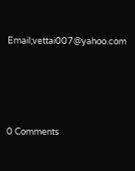Email;vettai007@yahoo.com




0 Comments